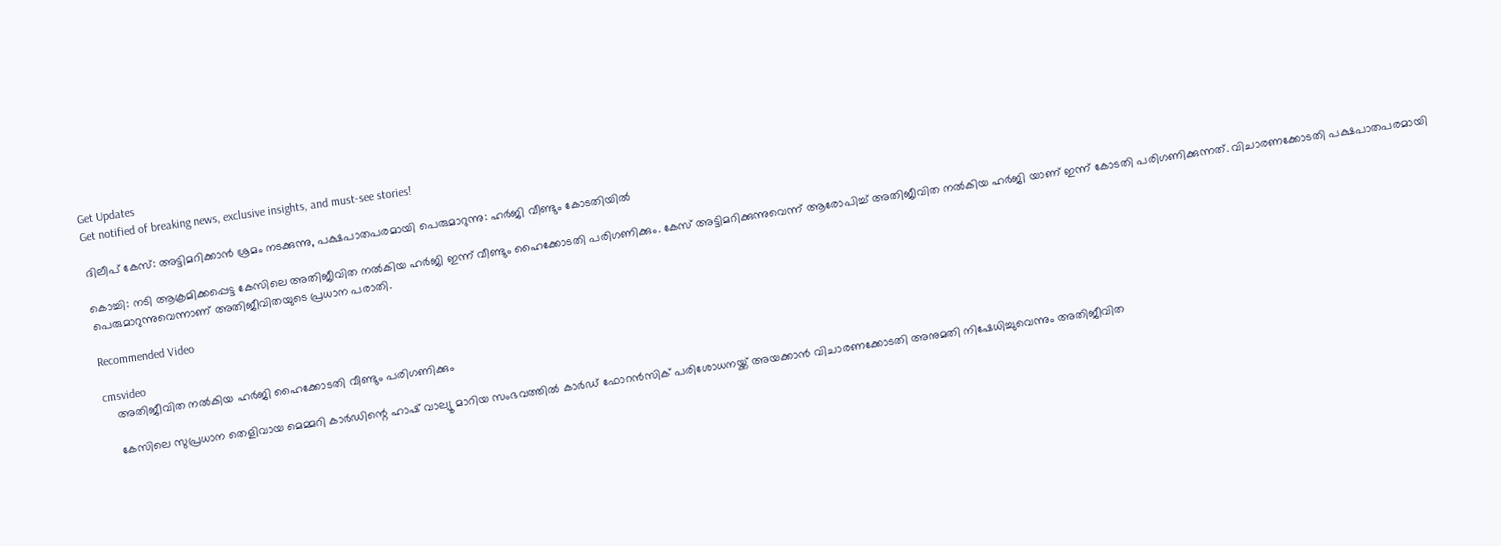Get Updates
Get notified of breaking news, exclusive insights, and must-see stories!

ദിലീപ് കേസ്: അട്ടിമറിക്കാന്‍ ശ്രമം നടക്കുന്നു, പക്ഷപാതപരമായി പെരുമാറുന്നു: ഹർജി വീണ്ടും കോടതിയില്‍

കൊച്ചി: നടി ആക്രമിക്കപ്പെട്ട കേസിലെ അതിജീവിത നല്‍കിയ ഹർജി ഇന്ന് വീണ്ടും ഹൈക്കോടതി പരിഗണിക്കും. കേസ് അട്ടിമറിക്കുന്നുവെന്ന് ആരോപിച്ച് അതിജീവിത നല്‍കിയ ഹർജി യാണ് ഇന്ന് കോടതി പരിഗണിക്കുന്നത്. വിചാരണക്കോടതി പക്ഷപാതപരമായി പെരുമാറുന്നുവെന്നാണ് അതിജീവിതയുടെ പ്രധാന പരാതി.

Recommended Video

cmsvideo
    അതിജീവിത നല്‍കിയ ഹർജി ഹൈക്കോടതി വീണ്ടും പരിഗണിക്കും

    കേസിലെ സുപ്രധാന തെളിവായ മെമ്മറി കാർഡിന്റെ ഹാഷ് വാല്യൂ മാറിയ സംഭവത്തില്‍ കാർഡ് ഫോറന്‍സിക് പരിശോധനയ്ക്ക് അയക്കാന്‍ വിചാരണക്കോടതി അനുമതി നിഷേധിച്ചുവെന്നും അതിജീവിത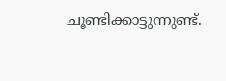ചൂണ്ടിക്കാട്ടുന്നുണ്ട്.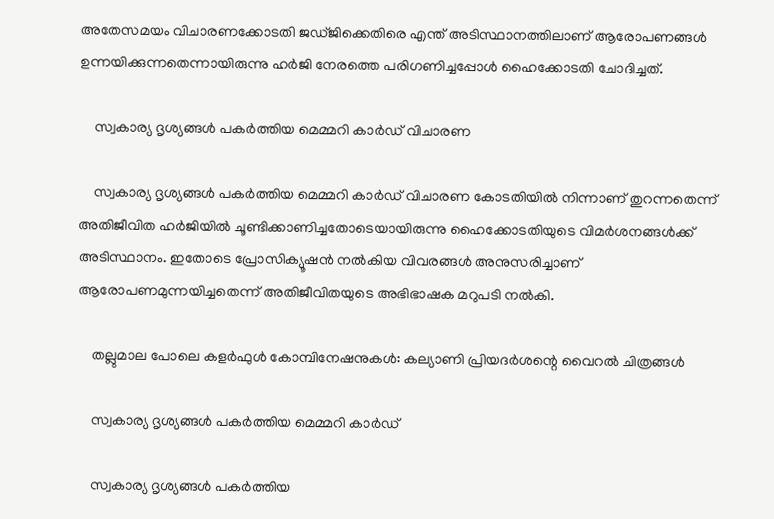അതേസമയം വിചാരണക്കോടതി ജഡ്ജിക്കെതിരെ എന്ത് അടിസ്ഥാനത്തിലാണ് ആരോപണങ്ങള്‍ ഉന്നയിക്കുന്നതെന്നായിരുന്നു ഹർജി നേരത്തെ പരിഗണിച്ചപ്പോള്‍ ഹൈക്കോടതി ചോദിച്ചത്.

    സ്വകാര്യ ദൃശ്യങ്ങള്‍ പകര്‍ത്തിയ മെമ്മറി കാർഡ് വിചാരണ

    സ്വകാര്യ ദൃശ്യങ്ങള്‍ പകര്‍ത്തിയ മെമ്മറി കാർഡ് വിചാരണ കോടതിയില്‍ നിന്നാണ് തുറന്നതെന്ന് അതിജീവിത ഹര്‍ജിയില്‍ ചൂണ്ടിക്കാണിച്ചതോടെയായിരുന്നു ഹൈക്കോടതിയുടെ വിമര്‍ശനങ്ങള്‍ക്ക് അടിസ്ഥാനം. ഇതോടെ പ്രോസിക്യൂഷന്‍ നല്‍കിയ വിവരങ്ങള്‍ അനുസരിച്ചാണ് ആരോപണമുന്നയിച്ചതെന്ന് അതിജീവിതയുടെ അഭിഭാഷക മറുപടി നല്‍കി.

    തല്ലുമാല പോലെ കളർഫുള്‍ കോമ്പിനേഷനുകള്‍: കല്യാണി പ്രിയദർശന്റെ വൈറല്‍ ചിത്രങ്ങള്‍

    സ്വകാര്യ ദൃശ്യങ്ങള്‍ പകര്‍ത്തിയ മെമ്മറി കാർഡ്

    സ്വകാര്യ ദൃശ്യങ്ങള്‍ പകര്‍ത്തിയ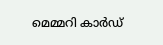മെമ്മറി കാർഡ്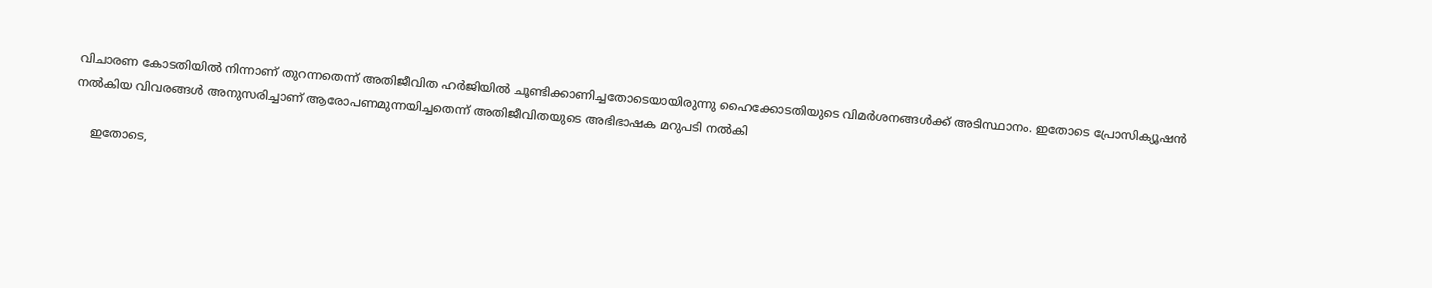വിചാരണ കോടതിയില്‍ നിന്നാണ് തുറന്നതെന്ന് അതിജീവിത ഹര്‍ജിയില്‍ ചൂണ്ടിക്കാണിച്ചതോടെയായിരുന്നു ഹൈക്കോടതിയുടെ വിമര്‍ശനങ്ങള്‍ക്ക് അടിസ്ഥാനം. ഇതോടെ പ്രോസിക്യൂഷന്‍ നല്‍കിയ വിവരങ്ങള്‍ അനുസരിച്ചാണ് ആരോപണമുന്നയിച്ചതെന്ന് അതിജീവിതയുടെ അഭിഭാഷക മറുപടി നല്‍കി

    ഇതോടെ,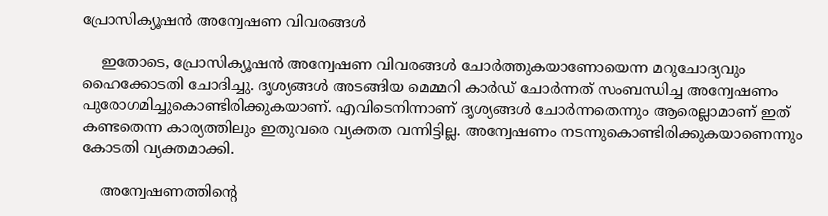പ്രോസിക്യൂഷന്‍ അന്വേഷണ വിവരങ്ങള്‍

    ഇതോടെ, പ്രോസിക്യൂഷന്‍ അന്വേഷണ വിവരങ്ങള്‍ ചോര്‍ത്തുകയാണോയെന്ന മറുചോദ്യവും ഹൈക്കോടതി ചോദിച്ചു. ദൃശ്യങ്ങള്‍ അടങ്ങിയ മെമ്മറി കാർഡ് ചോർന്നത് സംബന്ധിച്ച അന്വേഷണം പുരോഗമിച്ചുകൊണ്ടിരിക്കുകയാണ്. എവിടെനിന്നാണ് ദൃശ്യങ്ങള്‍ ചോര്‍ന്നതെന്നും ആരെല്ലാമാണ് ഇത് കണ്ടതെന്ന കാര്യത്തിലും ഇതുവരെ വ്യക്തത വന്നിട്ടില്ല. അന്വേഷണം നടന്നുകൊണ്ടിരിക്കുകയാണെന്നും കോടതി വ്യക്തമാക്കി.

    അന്വേഷണത്തിന്റെ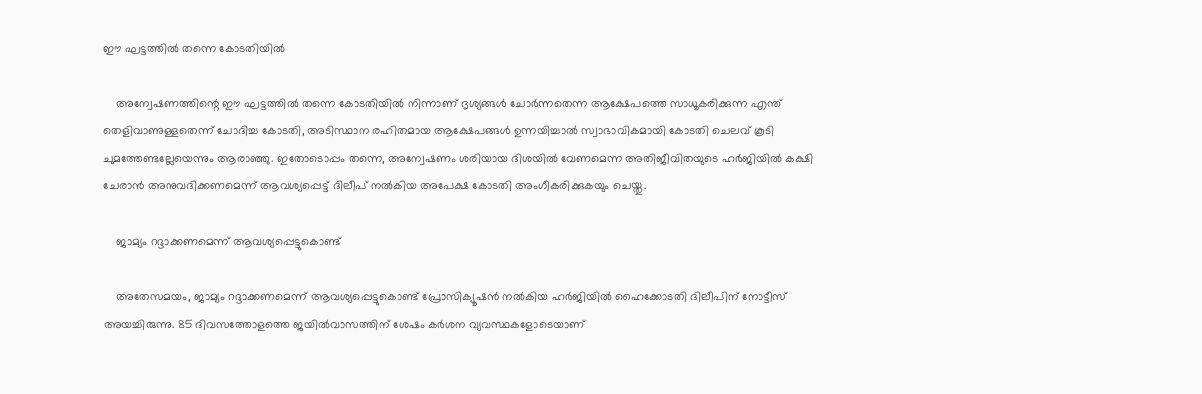ഈ ഘട്ടത്തില്‍ തന്നെ കോടതിയില്‍

    അന്വേഷണത്തിന്റെ ഈ ഘട്ടത്തില്‍ തന്നെ കോടതിയില്‍ നിന്നാണ് ദൃശ്യങ്ങള്‍ ചോര്‍ന്നതെന്ന ആക്ഷേപത്തെ സാധൂകരിക്കുന്ന എന്ത് തെളിവാണുള്ളതെന്ന് ചോദിച്ച കോടതി, അടിസ്ഥാന രഹിതമായ ആക്ഷേപങ്ങള്‍ ഉന്നയിച്ചാല്‍ സ്വാഭാവികമായി കോടതി ചെലവ് കൂടി ചുമത്തേണ്ടല്ലേയെന്നും ആരാഞ്ഞു. ഇതോടൊപ്പം തന്നെ, അന്വേഷണം ശരിയായ ദിശയില്‍ വേണമെന്ന അതിജീവിതയുടെ ഹര്‍ജിയില്‍ കക്ഷി ചേരാന്‍ അനുവദിക്കണമെന്ന് ആവശ്യപ്പെട്ട് ദിലീപ് നല്‍കിയ അപേക്ഷ കോടതി അംഗീകരിക്കുകയും ചെയ്തു.

    ജാമ്യം റദ്ദാക്കണമെന്ന് ആവശ്യപ്പെട്ടുകൊണ്ട്

    അതേസമയം, ജാമ്യം റദ്ദാക്കണമെന്ന് ആവശ്യപ്പെട്ടുകൊണ്ട് പ്രോസിക്യൂഷന്‍ നല്‍കിയ ഹർജിയില്‍ ഹൈക്കോടതി ദിലീപിന് നോട്ടീസ് അയച്ചിരുന്നു. 85 ദിവസത്തോളത്തെ ജയില്‍വാസത്തിന് ശേഷം കർശന വ്യവസ്ഥകളോടെയാണ്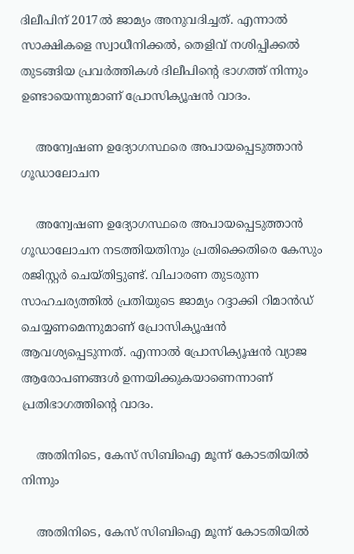ദിലീപിന് 2017ൽ ജാമ്യം അനുവദിച്ചത്. എന്നാല്‍ സാക്ഷികളെ സ്വാധീനിക്കല്‍, തെളിവ് നശിപ്പിക്കല്‍ തുടങ്ങിയ പ്രവർത്തികള്‍ ദിലീപിന്റെ ഭാഗത്ത് നിന്നും ഉണ്ടായെന്നുമാണ് പ്രോസിക്യൂഷന്‍ വാദം.

    അന്വേഷണ ഉദ്യോഗസ്ഥരെ അപായപ്പെടുത്താൻ ഗൂഡാലോചന

    അന്വേഷണ ഉദ്യോഗസ്ഥരെ അപായപ്പെടുത്താൻ ഗൂഡാലോചന നടത്തിയതിനും പ്രതിക്കെതിരെ കേസും രജിസ്റ്റർ ചെയ്തിട്ടുണ്ട്. വിചാരണ തുടരുന്ന സാഹചര്യത്തിൽ പ്രതിയുടെ ജാമ്യം റദ്ദാക്കി റിമാൻഡ് ചെയ്യണമെന്നുമാണ് പ്രോസിക്യൂഷൻ ആവശ്യപ്പെടുന്നത്. എന്നാല്‍ പ്രോസിക്യൂഷന്‍ വ്യാജ ആരോപണങ്ങള്‍ ഉന്നയിക്കുകയാണെന്നാണ് പ്രതിഭാഗത്തിന്റെ വാദം.

    അതിനിടെ, കേസ് സിബിഐ മൂന്ന് കോടതിയില്‍ നിന്നും

    അതിനിടെ, കേസ് സിബിഐ മൂന്ന് കോടതിയില്‍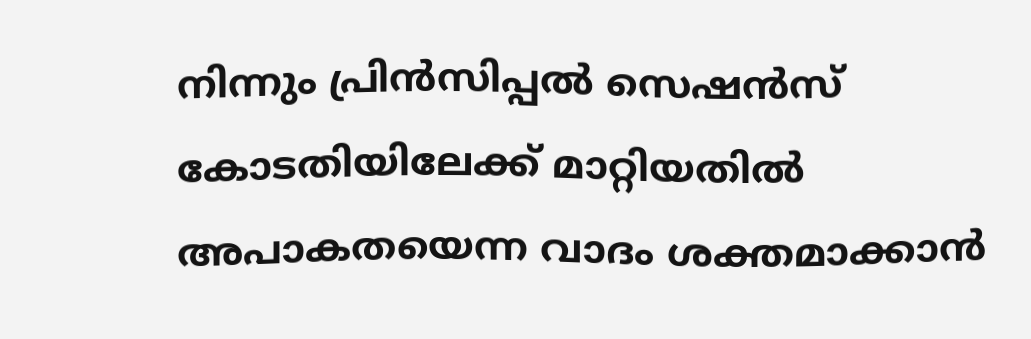നിന്നും പ്രിന്‍സിപ്പല്‍ സെഷന്‍സ് കോടതിയിലേക്ക് മാറ്റിയതില്‍ അപാകതയെന്ന വാദം ശക്തമാക്കാന്‍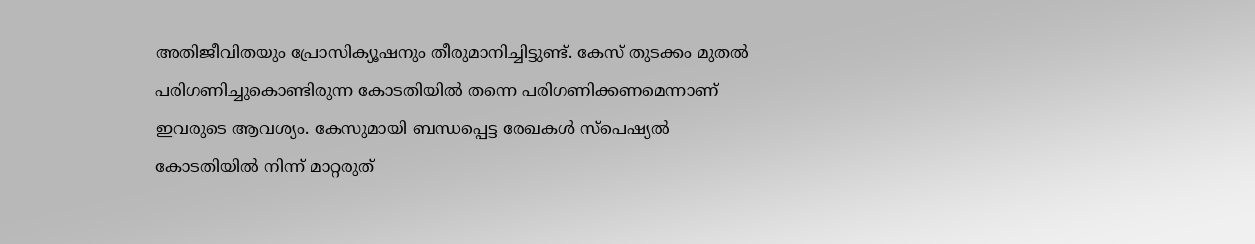അതിജീവിതയും പ്രോസിക്യൂഷനും തീരുമാനിച്ചിട്ടുണ്ട്. കേസ് തുടക്കം മുതല്‍ പരിഗണിച്ചുകൊണ്ടിരുന്ന കോടതിയില്‍ തന്നെ പരിഗണിക്കണമെന്നാണ് ഇവരുടെ ആവശ്യം. കേസുമായി ബന്ധപ്പെട്ട രേഖകള്‍ സ്‌പെഷ്യല്‍ കോടതിയില്‍ നിന്ന് മാറ്റരുത്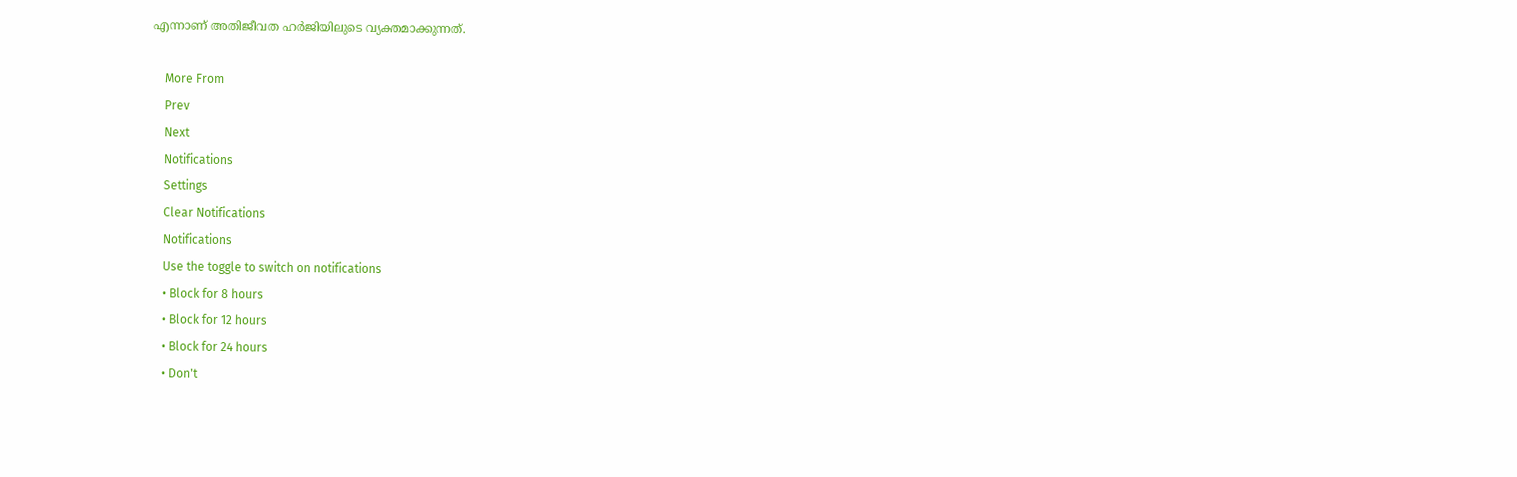എന്നാണ് അതിജീവത ഹർജിയിലുടെ വ്യക്തമാക്കുന്നത്.

    More From
    Prev
    Next
    Notifications
    Settings
    Clear Notifications
    Notifications
    Use the toggle to switch on notifications
    • Block for 8 hours
    • Block for 12 hours
    • Block for 24 hours
    • Don't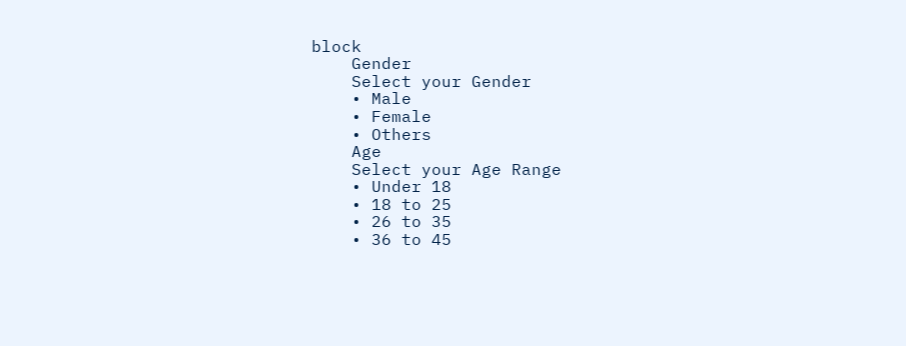block
    Gender
    Select your Gender
    • Male
    • Female
    • Others
    Age
    Select your Age Range
    • Under 18
    • 18 to 25
    • 26 to 35
    • 36 to 45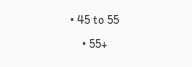• 45 to 55
    • 55+